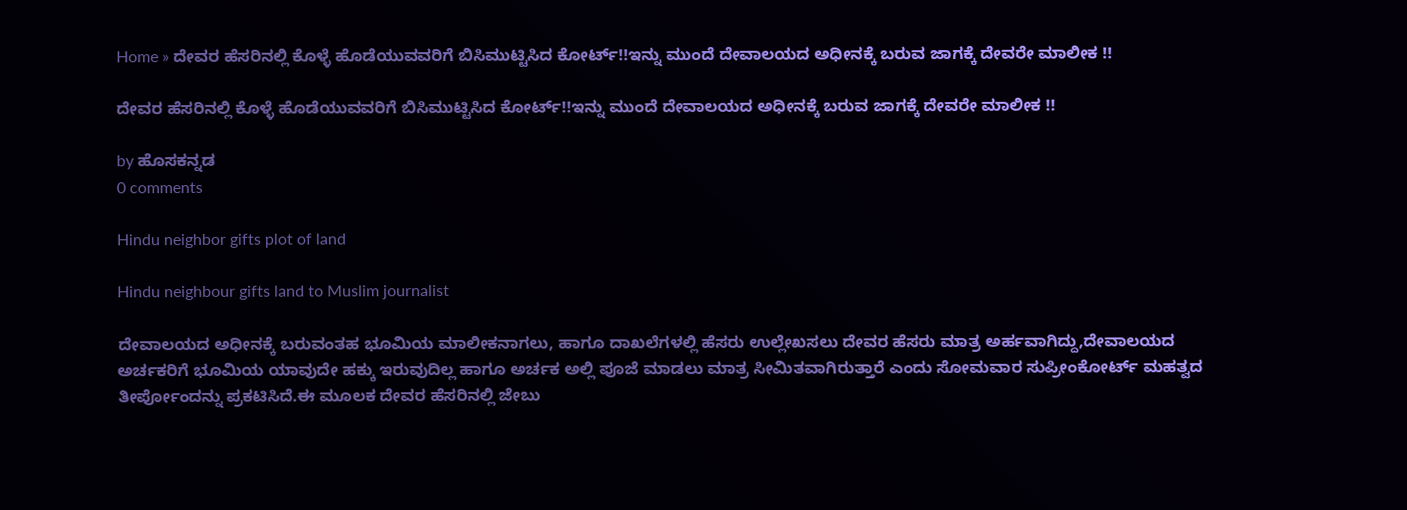Home » ದೇವರ ಹೆಸರಿನಲ್ಲಿ ಕೊಳ್ಳೆ ಹೊಡೆಯುವವರಿಗೆ ಬಿಸಿಮುಟ್ಟಿಸಿದ ಕೋರ್ಟ್!!ಇನ್ನು ಮುಂದೆ ದೇವಾಲಯದ ಅಧೀನಕ್ಕೆ ಬರುವ ಜಾಗಕ್ಕೆ ದೇವರೇ ಮಾಲೀಕ !!

ದೇವರ ಹೆಸರಿನಲ್ಲಿ ಕೊಳ್ಳೆ ಹೊಡೆಯುವವರಿಗೆ ಬಿಸಿಮುಟ್ಟಿಸಿದ ಕೋರ್ಟ್!!ಇನ್ನು ಮುಂದೆ ದೇವಾಲಯದ ಅಧೀನಕ್ಕೆ ಬರುವ ಜಾಗಕ್ಕೆ ದೇವರೇ ಮಾಲೀಕ !!

by ಹೊಸಕನ್ನಡ
0 comments

Hindu neighbor gifts plot of land

Hindu neighbour gifts land to Muslim journalist

ದೇವಾಲಯದ ಅಧೀನಕ್ಕೆ ಬರುವಂತಹ ಭೂಮಿಯ ಮಾಲೀಕನಾಗಲು, ಹಾಗೂ ದಾಖಲೆಗಳಲ್ಲಿ ಹೆಸರು ಉಲ್ಲೇಖಸಲು ದೇವರ ಹೆಸರು ಮಾತ್ರ ಅರ್ಹವಾಗಿದ್ದು,ದೇವಾಲಯದ ಅರ್ಚಕರಿಗೆ ಭೂಮಿಯ ಯಾವುದೇ ಹಕ್ಕು ಇರುವುದಿಲ್ಲ ಹಾಗೂ ಅರ್ಚಕ ಅಲ್ಲಿ ಪೂಜೆ ಮಾಡಲು ಮಾತ್ರ ಸೀಮಿತವಾಗಿರುತ್ತಾರೆ ಎಂದು ಸೋಮವಾರ ಸುಪ್ರೀಂಕೋರ್ಟ್ ಮಹತ್ವದ ತೀರ್ಪೋಂದನ್ನು ಪ್ರಕಟಿಸಿದೆ.ಈ ಮೂಲಕ ದೇವರ ಹೆಸರಿನಲ್ಲಿ ಜೇಬು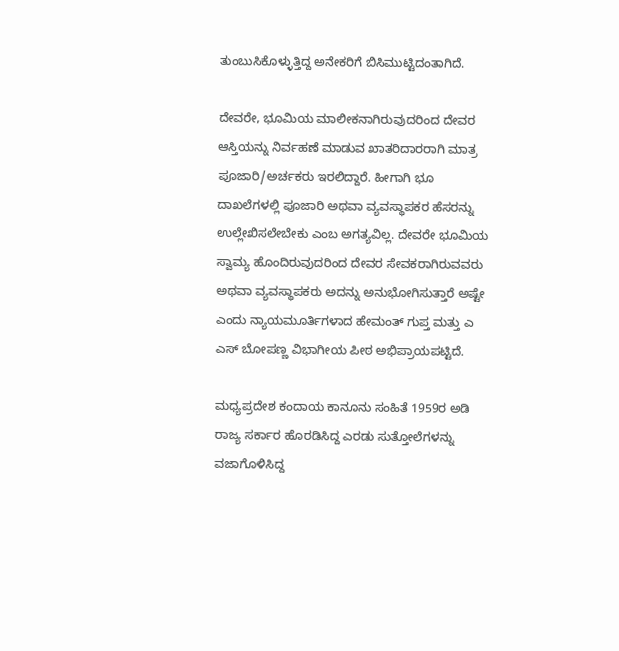ತುಂಬುಸಿಕೊಳ್ಳುತ್ತಿದ್ದ ಅನೇಕರಿಗೆ ಬಿಸಿಮುಟ್ಟಿದಂತಾಗಿದೆ.

ದೇವರೇ, ಭೂಮಿಯ ಮಾಲೀಕನಾಗಿರುವುದರಿಂದ ದೇವರ ಆಸ್ತಿಯನ್ನು ನಿರ್ವಹಣೆ ಮಾಡುವ ಖಾತರಿದಾರರಾಗಿ ಮಾತ್ರ ಪೂಜಾರಿ/ಅರ್ಚಕರು ಇರಲಿದ್ದಾರೆ. ಹೀಗಾಗಿ ಭೂ ದಾಖಲೆಗಳಲ್ಲಿ ಪೂಜಾರಿ ಅಥವಾ ವ್ಯವಸ್ಥಾಪಕರ ಹೆಸರನ್ನು ಉಲ್ಲೇಖಿಸಲೇಬೇಕು ಎಂಬ ಅಗತ್ಯವಿಲ್ಲ. ದೇವರೇ ಭೂಮಿಯ ಸ್ವಾಮ್ಯ ಹೊಂದಿರುವುದರಿಂದ ದೇವರ ಸೇವಕರಾಗಿರುವವರು ಅಥವಾ ವ್ಯವಸ್ಥಾಪಕರು ಅದನ್ನು ಅನುಭೋಗಿಸುತ್ತಾರೆ ಅಷ್ಟೇ ಎಂದು ನ್ಯಾಯಮೂರ್ತಿಗಳಾದ ಹೇಮಂತ್ ಗುಪ್ತ ಮತ್ತು ಎ ಎಸ್ ಬೋಪಣ್ಣ ವಿಭಾಗೀಯ ಪೀಠ ಅಭಿಪ್ರಾಯಪಟ್ಟಿದೆ.

ಮಧ್ಯಪ್ರದೇಶ ಕಂದಾಯ ಕಾನೂನು ಸಂಹಿತೆ 1959ರ ಅಡಿ ರಾಜ್ಯ ಸರ್ಕಾರ ಹೊರಡಿಸಿದ್ದ ಎರಡು ಸುತ್ತೋಲೆಗಳನ್ನು ವಜಾಗೊಳಿಸಿದ್ದ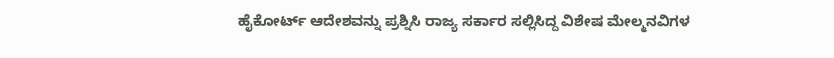ಹೈಕೋರ್ಟ್ ಆದೇಶವನ್ನು ಪ್ರಶ್ನಿಸಿ ರಾಜ್ಯ ಸರ್ಕಾರ ಸಲ್ಲಿಸಿದ್ದ ವಿಶೇಷ ಮೇಲ್ಮನವಿಗಳ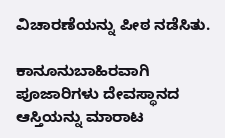ವಿಚಾರಣೆಯನ್ನು ಪೀಠ ನಡೆಸಿತು.

ಕಾನೂನುಬಾಹಿರವಾಗಿ ಪೂಜಾರಿಗಳು ದೇವಸ್ಥಾನದ ಆಸ್ತಿಯನ್ನು ಮಾರಾಟ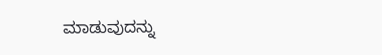ಮಾಡುವುದನ್ನು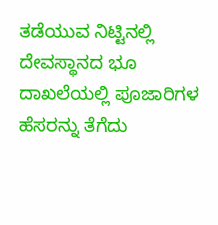ತಡೆಯುವ ನಿಟ್ಟಿನಲ್ಲಿ ದೇವಸ್ಥಾನದ ಭೂ ದಾಖಲೆಯಲ್ಲಿ ಪೂಜಾರಿಗಳ ಹೆಸರನ್ನು ತೆಗೆದು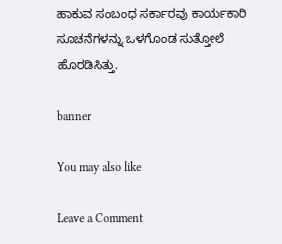ಹಾಕುವ ಸಂಬಂಧ ಸರ್ಕಾರವು ಕಾರ್ಯಕಾರಿ ಸೂಚನೆಗಳನ್ನು ಒಳಗೊಂಡ ಸುತ್ತೋಲೆ ಹೊರಡಿಸಿತ್ತು.

banner

You may also like

Leave a Comment